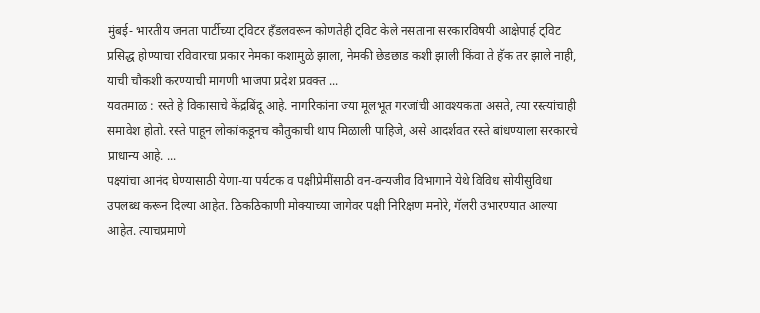मुंबई- भारतीय जनता पार्टीच्या ट्विटर हँडलवरून कोणतेही ट्विट केले नसताना सरकारविषयी आक्षेपार्ह ट्विट प्रसिद्ध होण्याचा रविवारचा प्रकार नेमका कशामुळे झाला, नेमकी छेडछाड कशी झाली किंवा ते हॅक तर झाले नाही, याची चौकशी करण्याची मागणी भाजपा प्रदेश प्रवक्त ...
यवतमाळ : रस्ते हे विकासाचे केंद्रबिंदू आहे. नागरिकांना ज्या मूलभूत गरजांची आवश्यकता असते, त्या रस्त्यांचाही समावेश होतो. रस्ते पाहून लोकांकडूनच कौतुकाची थाप मिळाली पाहिजे, असे आदर्शवत रस्ते बांधण्याला सरकारचे प्राधान्य आहे. ...
पक्ष्यांचा आनंद घेण्यासाठी येणा-या पर्यटक व पक्षीप्रेमींसाठी वन-वन्यजीव विभागाने येथे विविध सोयीसुविधा उपलब्ध करून दिल्या आहेत. ठिकठिकाणी मोक्याच्या जागेवर पक्षी निरिक्षण मनोरे, गॅलरी उभारण्यात आल्या आहेत. त्याचप्रमाणे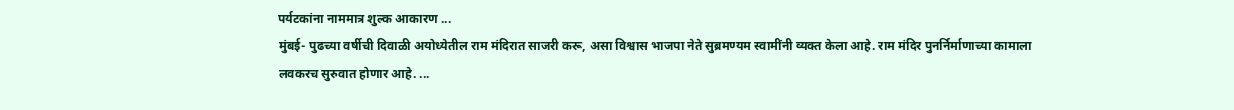पर्यटकांना नाममात्र शुल्क आकारण ...
मुंबई- पुढच्या वर्षीची दिवाळी अयोध्येतील राम मंदिरात साजरी करू, असा विश्वास भाजपा नेते सुब्रमण्यम स्वामींनी व्यक्त केला आहे. राम मंदिर पुनर्निर्माणाच्या कामाला लवकरच सुरुवात होणार आहे. ...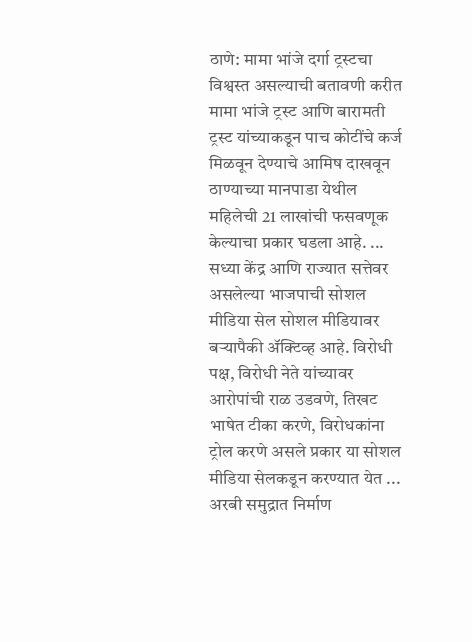ठाणे: मामा भांजे दर्गा ट्रस्टचा विश्वस्त असल्याची बतावणी करीत मामा भांजे ट्रस्ट आणि बारामती ट्रस्ट यांच्याकडून पाच कोटींचे कर्ज मिळवून देण्याचे आमिष दाखवून ठाण्याच्या मानपाडा येथील महिलेची 21 लाखांची फसवणूक केल्याचा प्रकार घडला आहे. ...
सध्या केंद्र आणि राज्यात सत्तेवर असलेल्या भाजपाची सोशल मीडिया सेल सोशल मीडियावर बऱ्यापैकी ॲक्टिव्ह आहे. विरोधी पक्ष, विरोधी नेते यांच्यावर आरोपांची राळ उडवणे, तिखट भाषेत टीका करणे, विरोधकांना ट्रोल करणे असले प्रकार या सोशल मीडिया सेलकडून करण्यात येत ...
अरबी समुद्रात निर्माण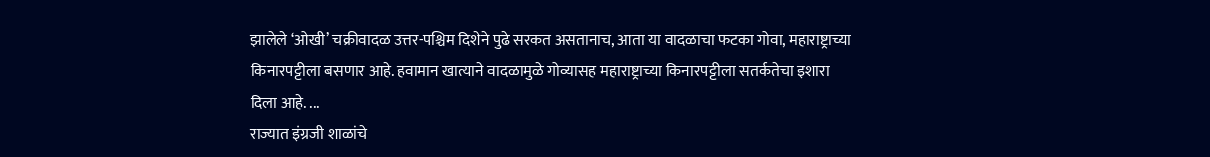झालेले ‘ओखी’ चक्रीवादळ उत्तर-पश्चिम दिशेने पुढे सरकत असतानाच, आता या वादळाचा फटका गोवा, महाराष्ट्राच्या किनारपट्टीला बसणार आहे. हवामान खात्याने वादळामुळे गोव्यासह महाराष्ट्राच्या किनारपट्टीला सतर्कतेचा इशारा दिला आहे. ...
राज्यात इंग्रजी शाळांचे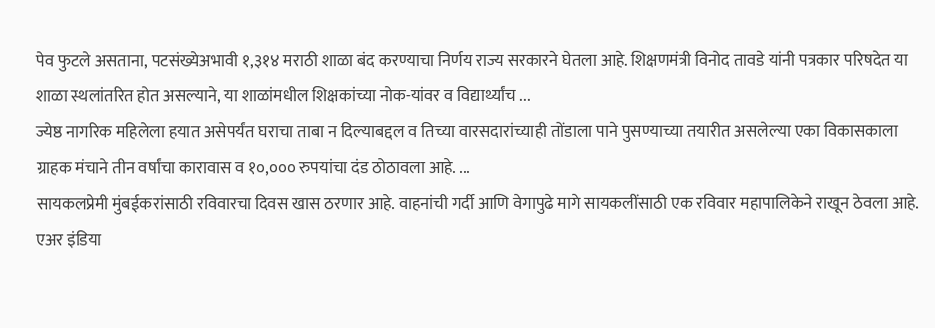पेव फुटले असताना, पटसंख्येअभावी १,३१४ मराठी शाळा बंद करण्याचा निर्णय राज्य सरकारने घेतला आहे. शिक्षणमंत्री विनोद तावडे यांनी पत्रकार परिषदेत या शाळा स्थलांतरित होत असल्याने, या शाळांमधील शिक्षकांच्या नोक-यांवर व विद्यार्थ्यांच ...
ज्येष्ठ नागरिक महिलेला हयात असेपर्यंत घराचा ताबा न दिल्याबद्दल व तिच्या वारसदारांच्याही तोंडाला पाने पुसण्याच्या तयारीत असलेल्या एका विकासकाला ग्राहक मंचाने तीन वर्षांचा कारावास व १०,००० रुपयांचा दंड ठोठावला आहे. ...
सायकलप्रेमी मुंबईकरांसाठी रविवारचा दिवस खास ठरणार आहे. वाहनांची गर्दी आणि वेगापुढे मागे सायकलींसाठी एक रविवार महापालिकेने राखून ठेवला आहे. एअर इंडिया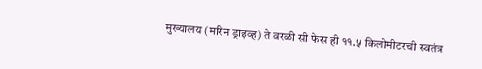मुख्यालय (मरिन ड्राइव्ह) ते वरळी सी फेस ही ११.५ किलोमीटरची स्वतंत्र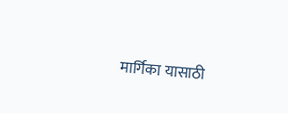मार्गिका यासाठी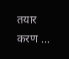तयार करण ...